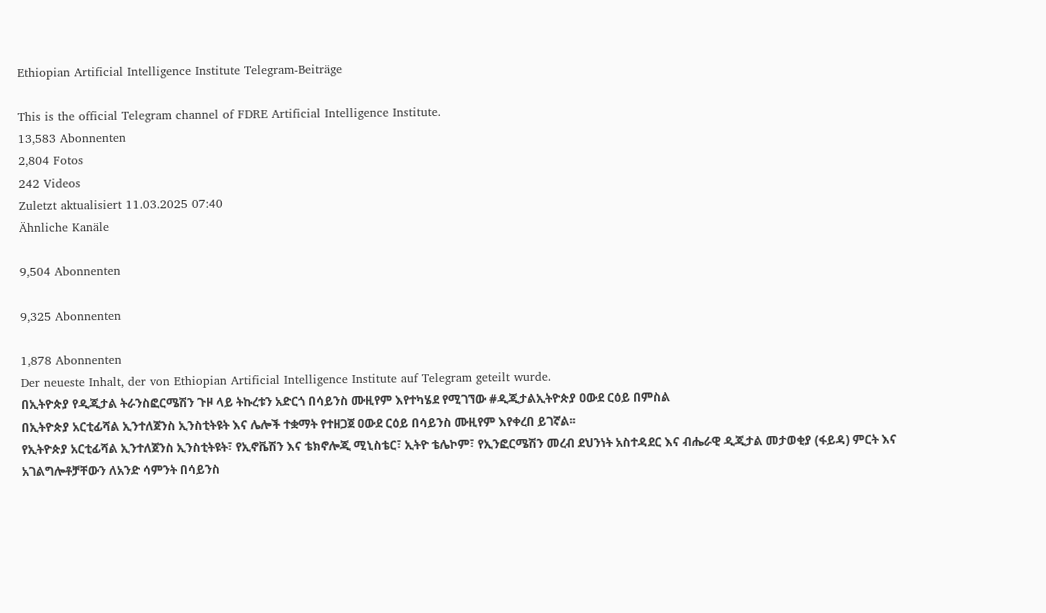Ethiopian Artificial Intelligence Institute Telegram-Beiträge

This is the official Telegram channel of FDRE Artificial Intelligence Institute.
13,583 Abonnenten
2,804 Fotos
242 Videos
Zuletzt aktualisiert 11.03.2025 07:40
Ähnliche Kanäle

9,504 Abonnenten

9,325 Abonnenten

1,878 Abonnenten
Der neueste Inhalt, der von Ethiopian Artificial Intelligence Institute auf Telegram geteilt wurde.
በኢትዮጵያ የዲጂታል ትራንስፎርሜሽን ጉዞ ላይ ትኩረቱን አድርጎ በሳይንስ ሙዚየም እየተካሄደ የሚገኘው #ዲጂታልኢትዮጵያ ዐውደ ርዕይ በምስል
በኢትዮጵያ አርቲፊሻል ኢንተለጀንስ ኢንስቲትዩት እና ሌሎች ተቋማት የተዘጋጀ ዐውደ ርዕይ በሳይንስ ሙዚየም እየቀረበ ይገኛል፡፡
የኢትዮጵያ አርቲፊሻል ኢንተለጀንስ ኢንስቲትዩት፣ የኢኖቬሽን እና ቴክኖሎጂ ሚኒስቴር፣ ኢትዮ ቴሌኮም፣ የኢንፎርሜሽን መረብ ደህንነት አስተዳደር እና ብሔራዊ ዲጂታል መታወቂያ (ፋይዳ) ምርት እና አገልግሎቶቻቸውን ለአንድ ሳምንት በሳይንስ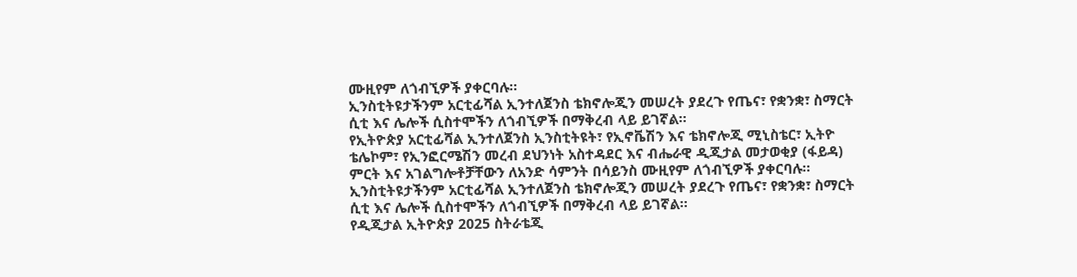ሙዚየም ለጎብኚዎች ያቀርባሉ፡፡
ኢንስቲትዩታችንም አርቲፊሻል ኢንተለጀንስ ቴክኖሎጂን መሠረት ያደረጉ የጤና፣ የቋንቋ፣ ስማርት ሲቲ እና ሌሎች ሲስተሞችን ለጎብኚዎች በማቅረብ ላይ ይገኛል፡፡
የኢትዮጵያ አርቲፊሻል ኢንተለጀንስ ኢንስቲትዩት፣ የኢኖቬሽን እና ቴክኖሎጂ ሚኒስቴር፣ ኢትዮ ቴሌኮም፣ የኢንፎርሜሽን መረብ ደህንነት አስተዳደር እና ብሔራዊ ዲጂታል መታወቂያ (ፋይዳ) ምርት እና አገልግሎቶቻቸውን ለአንድ ሳምንት በሳይንስ ሙዚየም ለጎብኚዎች ያቀርባሉ፡፡
ኢንስቲትዩታችንም አርቲፊሻል ኢንተለጀንስ ቴክኖሎጂን መሠረት ያደረጉ የጤና፣ የቋንቋ፣ ስማርት ሲቲ እና ሌሎች ሲስተሞችን ለጎብኚዎች በማቅረብ ላይ ይገኛል፡፡
የዲጂታል ኢትዮጵያ 2025 ስትራቴጂ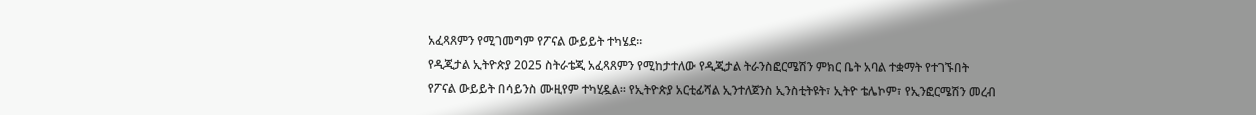አፈጻጸምን የሚገመግም የፖናል ውይይት ተካሄደ።
የዲጂታል ኢትዮጵያ 2025 ስትራቴጂ አፈጻጸምን የሚከታተለው የዲጂታል ትራንስፎርሜሽን ምክር ቤት አባል ተቋማት የተገኙበት የፖናል ውይይት በሳይንስ ሙዚየም ተካሂዷል። የኢትዮጵያ አርቲፊሻል ኢንተለጀንስ ኢንስቲትዩት፣ ኢትዮ ቴሌኮም፣ የኢንፎርሜሽን መረብ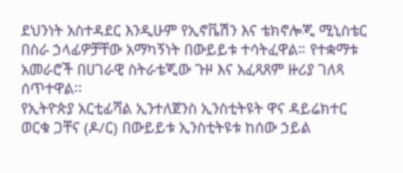ደህንነት አስተዳደር እንዲሁም የኢኖቬሽን እና ቴክኖሎጂ ሚኒስቴር በስራ ኃላፊዎቻቸው አማካኝነት በውይይቱ ተሳትፈዋል። የተቋማቱ አመራሮች በሀገራዊ ስትራቴጂው ጉዞ እና አፈጻጸም ዙሪያ ገለጻ ሰጥተዋል፡፡
የኢትዮጵያ አርቲፊሻል ኢንተለጀንስ ኢንስቲትዩት ዋና ዳይሬክተር ወርቁ ጋቸና (ዶ/ር) በውይይቱ ኢንስቲትዩቱ ከሰው ኃይል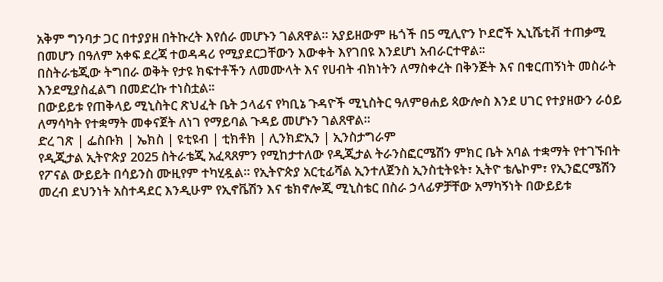አቅም ግንባታ ጋር በተያያዘ በትኩረት እየሰራ መሆኑን ገልጸዋል። አያይዘውም ዜጎች በ5 ሚሊዮን ኮደሮች ኢኒሼቲቭ ተጠቃሚ በመሆን በዓለም አቀፍ ደረጃ ተወዳዳሪ የሚያደርጋቸውን እውቀት እየገበዩ እንደሆነ አብራርተዋል፡፡
በስትራቴጂው ትግበራ ወቅት የታዩ ክፍተቶችን ለመሙላት እና የሀብት ብክነትን ለማስቀረት በቅንጅት እና በቁርጠኝነት መስራት እንደሚያስፈልግ በመድረኩ ተነስቷል፡፡
በውይይቱ የጠቅላይ ሚኒስትር ጽህፈት ቤት ኃላፊና የካቢኔ ጉዳዮች ሚኒስትር ዓለምፀሐይ ጳውሎስ እንደ ሀገር የተያዘውን ራዕይ ለማሳካት የተቋማት መቀናጀት ለነገ የማይባል ጉዳይ መሆኑን ገልጸዋል።
ድረ ገጽ | ፌስቡክ | ኤክስ | ዩቲዩብ | ቲክቶክ | ሊንክድኢን | ኢንስታግራም
የዲጂታል ኢትዮጵያ 2025 ስትራቴጂ አፈጻጸምን የሚከታተለው የዲጂታል ትራንስፎርሜሽን ምክር ቤት አባል ተቋማት የተገኙበት የፖናል ውይይት በሳይንስ ሙዚየም ተካሂዷል። የኢትዮጵያ አርቲፊሻል ኢንተለጀንስ ኢንስቲትዩት፣ ኢትዮ ቴሌኮም፣ የኢንፎርሜሽን መረብ ደህንነት አስተዳደር እንዲሁም የኢኖቬሽን እና ቴክኖሎጂ ሚኒስቴር በስራ ኃላፊዎቻቸው አማካኝነት በውይይቱ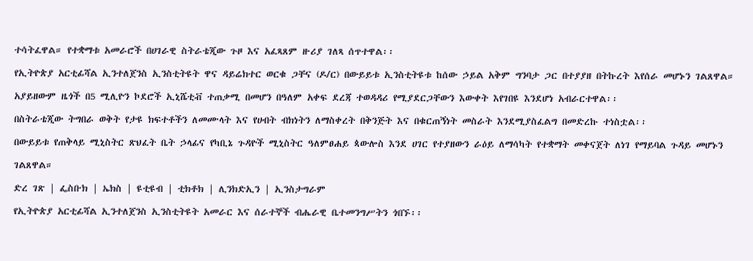ተሳትፈዋል። የተቋማቱ አመራሮች በሀገራዊ ስትራቴጂው ጉዞ እና አፈጻጸም ዙሪያ ገለጻ ሰጥተዋል፡፡
የኢትዮጵያ አርቲፊሻል ኢንተለጀንስ ኢንስቲትዩት ዋና ዳይሬክተር ወርቁ ጋቸና (ዶ/ር) በውይይቱ ኢንስቲትዩቱ ከሰው ኃይል አቅም ግንባታ ጋር በተያያዘ በትኩረት እየሰራ መሆኑን ገልጸዋል። አያይዘውም ዜጎች በ5 ሚሊዮን ኮደሮች ኢኒሼቲቭ ተጠቃሚ በመሆን በዓለም አቀፍ ደረጃ ተወዳዳሪ የሚያደርጋቸውን እውቀት እየገበዩ እንደሆነ አብራርተዋል፡፡
በስትራቴጂው ትግበራ ወቅት የታዩ ክፍተቶችን ለመሙላት እና የሀብት ብክነትን ለማስቀረት በቅንጅት እና በቁርጠኝነት መስራት እንደሚያስፈልግ በመድረኩ ተነስቷል፡፡
በውይይቱ የጠቅላይ ሚኒስትር ጽህፈት ቤት ኃላፊና የካቢኔ ጉዳዮች ሚኒስትር ዓለምፀሐይ ጳውሎስ እንደ ሀገር የተያዘውን ራዕይ ለማሳካት የተቋማት መቀናጀት ለነገ የማይባል ጉዳይ መሆኑን ገልጸዋል።
ድረ ገጽ | ፌስቡክ | ኤክስ | ዩቲዩብ | ቲክቶክ | ሊንክድኢን | ኢንስታግራም
የኢትዮጵያ አርቲፊሻል ኢንተለጀንስ ኢንስቲትዩት አመራር እና ሰራተኞች ብሔራዊ ቤተመንግሥትን ጎበኙ፡፡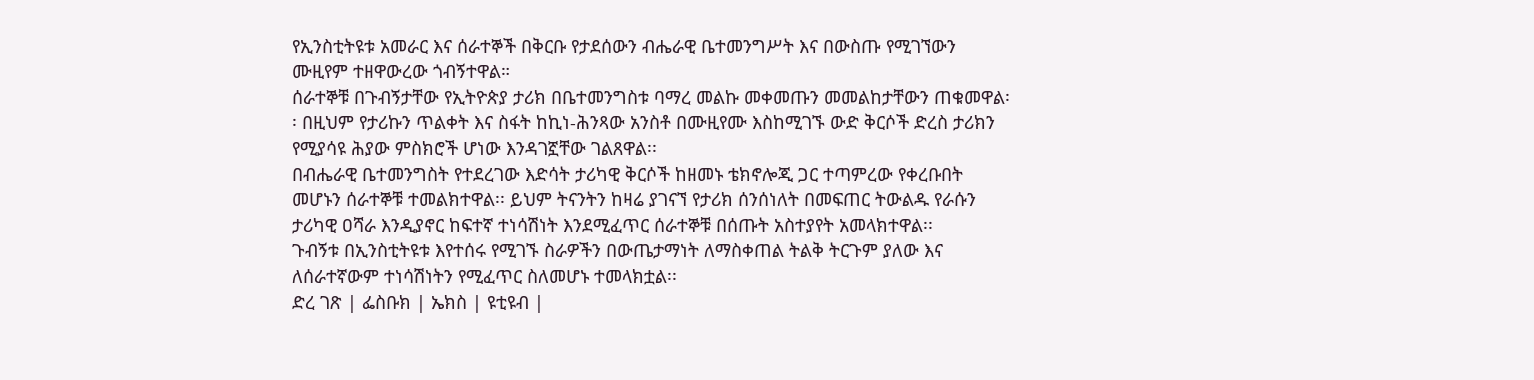የኢንስቲትዩቱ አመራር እና ሰራተኞች በቅርቡ የታደሰውን ብሔራዊ ቤተመንግሥት እና በውስጡ የሚገኘውን ሙዚየም ተዘዋውረው ጎብኝተዋል።
ሰራተኞቹ በጉብኝታቸው የኢትዮጵያ ታሪክ በቤተመንግስቱ ባማረ መልኩ መቀመጡን መመልከታቸውን ጠቁመዋል፡፡ በዚህም የታሪኩን ጥልቀት እና ስፋት ከኪነ-ሕንጻው አንስቶ በሙዚየሙ እስከሚገኙ ውድ ቅርሶች ድረስ ታሪክን የሚያሳዩ ሕያው ምስክሮች ሆነው እንዳገኟቸው ገልጸዋል፡፡
በብሔራዊ ቤተመንግስት የተደረገው እድሳት ታሪካዊ ቅርሶች ከዘመኑ ቴክኖሎጂ ጋር ተጣምረው የቀረቡበት መሆኑን ሰራተኞቹ ተመልክተዋል፡፡ ይህም ትናንትን ከዛሬ ያገናኘ የታሪክ ሰንሰነለት በመፍጠር ትውልዱ የራሱን ታሪካዊ ዐሻራ እንዲያኖር ከፍተኛ ተነሳሽነት እንደሚፈጥር ሰራተኞቹ በሰጡት አስተያየት አመላክተዋል፡፡
ጉብኝቱ በኢንስቲትዩቱ እየተሰሩ የሚገኙ ስራዎችን በውጤታማነት ለማስቀጠል ትልቅ ትርጉም ያለው እና ለሰራተኛውም ተነሳሽነትን የሚፈጥር ስለመሆኑ ተመላክቷል፡፡
ድረ ገጽ | ፌስቡክ | ኤክስ | ዩቲዩብ |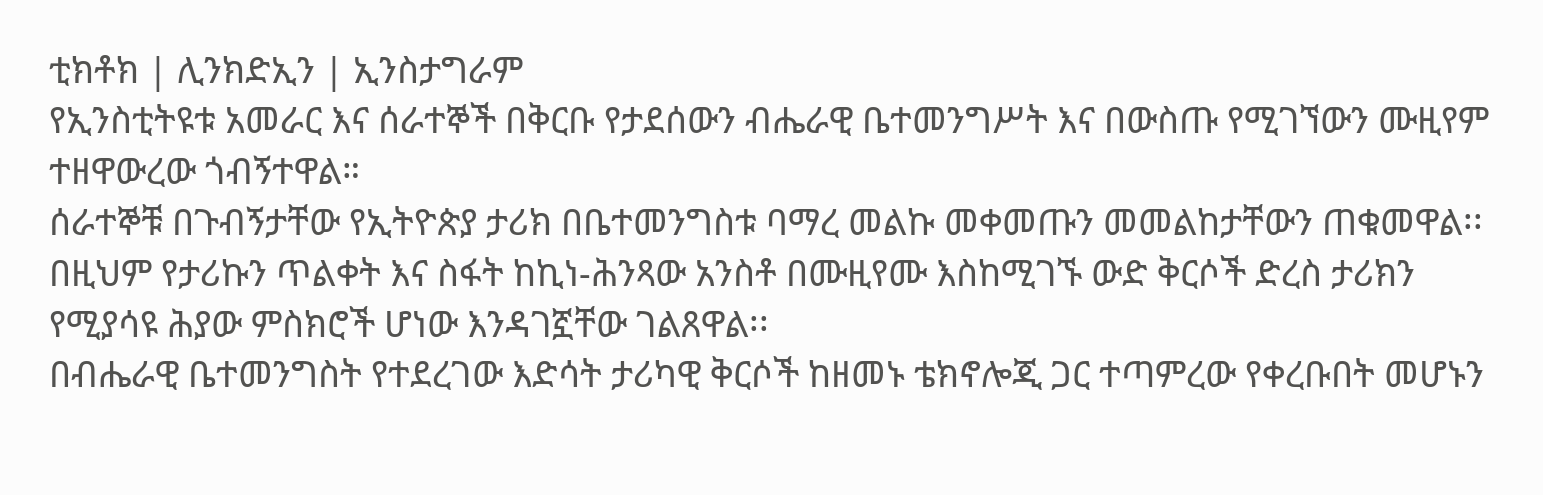ቲክቶክ | ሊንክድኢን | ኢንስታግራም
የኢንስቲትዩቱ አመራር እና ሰራተኞች በቅርቡ የታደሰውን ብሔራዊ ቤተመንግሥት እና በውስጡ የሚገኘውን ሙዚየም ተዘዋውረው ጎብኝተዋል።
ሰራተኞቹ በጉብኝታቸው የኢትዮጵያ ታሪክ በቤተመንግስቱ ባማረ መልኩ መቀመጡን መመልከታቸውን ጠቁመዋል፡፡ በዚህም የታሪኩን ጥልቀት እና ስፋት ከኪነ-ሕንጻው አንስቶ በሙዚየሙ እስከሚገኙ ውድ ቅርሶች ድረስ ታሪክን የሚያሳዩ ሕያው ምስክሮች ሆነው እንዳገኟቸው ገልጸዋል፡፡
በብሔራዊ ቤተመንግስት የተደረገው እድሳት ታሪካዊ ቅርሶች ከዘመኑ ቴክኖሎጂ ጋር ተጣምረው የቀረቡበት መሆኑን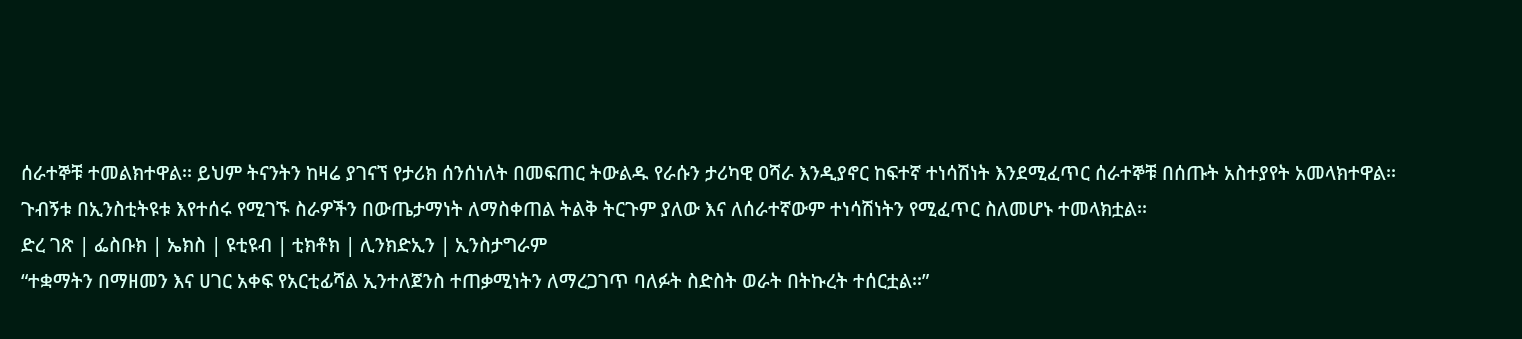ሰራተኞቹ ተመልክተዋል፡፡ ይህም ትናንትን ከዛሬ ያገናኘ የታሪክ ሰንሰነለት በመፍጠር ትውልዱ የራሱን ታሪካዊ ዐሻራ እንዲያኖር ከፍተኛ ተነሳሽነት እንደሚፈጥር ሰራተኞቹ በሰጡት አስተያየት አመላክተዋል፡፡
ጉብኝቱ በኢንስቲትዩቱ እየተሰሩ የሚገኙ ስራዎችን በውጤታማነት ለማስቀጠል ትልቅ ትርጉም ያለው እና ለሰራተኛውም ተነሳሽነትን የሚፈጥር ስለመሆኑ ተመላክቷል፡፡
ድረ ገጽ | ፌስቡክ | ኤክስ | ዩቲዩብ | ቲክቶክ | ሊንክድኢን | ኢንስታግራም
“ተቋማትን በማዘመን እና ሀገር አቀፍ የአርቲፊሻል ኢንተለጀንስ ተጠቃሚነትን ለማረጋገጥ ባለፉት ስድስት ወራት በትኩረት ተሰርቷል፡፡”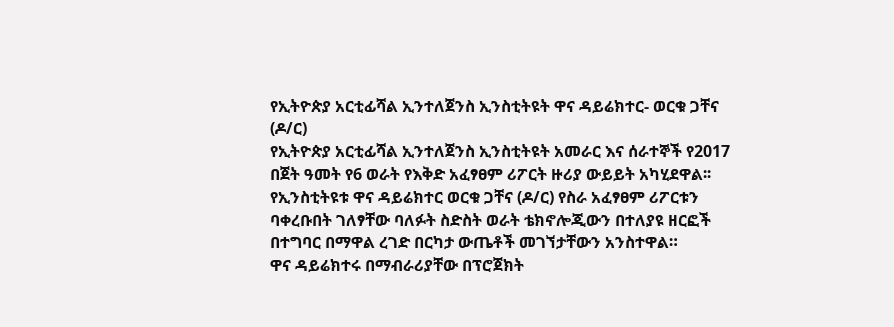የኢትዮጵያ አርቲፊሻል ኢንተለጀንስ ኢንስቲትዩት ዋና ዳይሬክተር- ወርቁ ጋቸና (ዶ/ር)
የኢትዮጵያ አርቲፊሻል ኢንተለጀንስ ኢንስቲትዩት አመራር እና ሰራተኞች የ2017 በጀት ዓመት የ6 ወራት የእቅድ አፈፃፀም ሪፖርት ዙሪያ ውይይት አካሂደዋል፡፡
የኢንስቲትዩቱ ዋና ዳይሬክተር ወርቁ ጋቸና (ዶ/ር) የስራ አፈፃፀም ሪፖርቱን ባቀረቡበት ገለፃቸው ባለፉት ስድስት ወራት ቴክኖሎጂውን በተለያዩ ዘርፎች በተግባር በማዋል ረገድ በርካታ ውጤቶች መገኘታቸውን አንስተዋል።
ዋና ዳይሬክተሩ በማብራሪያቸው በፕሮጀክት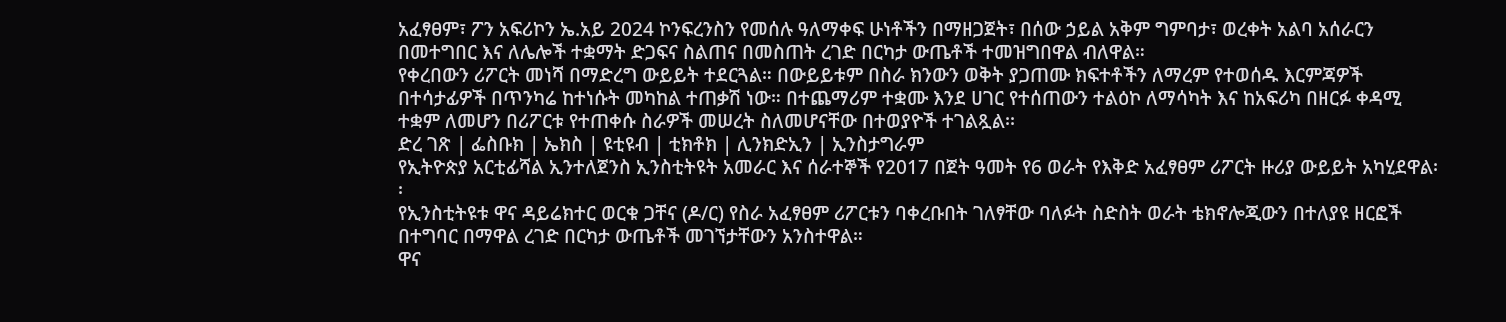አፈፃፀም፣ ፖን አፍሪኮን ኤ.አይ 2024 ኮንፍረንስን የመሰሉ ዓለማቀፍ ሁነቶችን በማዘጋጀት፣ በሰው ኃይል አቅም ግምባታ፣ ወረቀት አልባ አሰራርን በመተግበር እና ለሌሎች ተቋማት ድጋፍና ስልጠና በመስጠት ረገድ በርካታ ውጤቶች ተመዝግበዋል ብለዋል።
የቀረበውን ሪፖርት መነሻ በማድረግ ውይይት ተደርጓል። በውይይቱም በስራ ክንውን ወቅት ያጋጠሙ ክፍተቶችን ለማረም የተወሰዱ እርምጃዎች በተሳታፊዎች በጥንካሬ ከተነሱት መካከል ተጠቃሽ ነው። በተጨማሪም ተቋሙ እንደ ሀገር የተሰጠውን ተልዕኮ ለማሳካት እና ከአፍሪካ በዘርፉ ቀዳሚ ተቋም ለመሆን በሪፖርቱ የተጠቀሱ ስራዎች መሠረት ስለመሆናቸው በተወያዮች ተገልጿል፡፡
ድረ ገጽ | ፌስቡክ | ኤክስ | ዩቲዩብ | ቲክቶክ | ሊንክድኢን | ኢንስታግራም
የኢትዮጵያ አርቲፊሻል ኢንተለጀንስ ኢንስቲትዩት አመራር እና ሰራተኞች የ2017 በጀት ዓመት የ6 ወራት የእቅድ አፈፃፀም ሪፖርት ዙሪያ ውይይት አካሂደዋል፡፡
የኢንስቲትዩቱ ዋና ዳይሬክተር ወርቁ ጋቸና (ዶ/ር) የስራ አፈፃፀም ሪፖርቱን ባቀረቡበት ገለፃቸው ባለፉት ስድስት ወራት ቴክኖሎጂውን በተለያዩ ዘርፎች በተግባር በማዋል ረገድ በርካታ ውጤቶች መገኘታቸውን አንስተዋል።
ዋና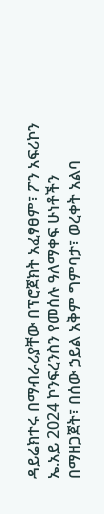ዳይሬክተሩ በማብራሪያቸው በፕሮጀክት አፈፃፀም፣ ፖን አፍሪኮን ኤ.አይ 2024 ኮንፍረንስን የመሰሉ ዓለማቀፍ ሁነቶችን በማዘጋጀት፣ በሰው ኃይል አቅም ግምባታ፣ ወረቀት አልባ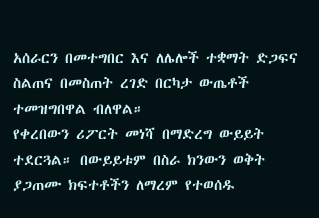አሰራርን በመተግበር እና ለሌሎች ተቋማት ድጋፍና ስልጠና በመስጠት ረገድ በርካታ ውጤቶች ተመዝግበዋል ብለዋል።
የቀረበውን ሪፖርት መነሻ በማድረግ ውይይት ተደርጓል። በውይይቱም በስራ ክንውን ወቅት ያጋጠሙ ክፍተቶችን ለማረም የተወሰዱ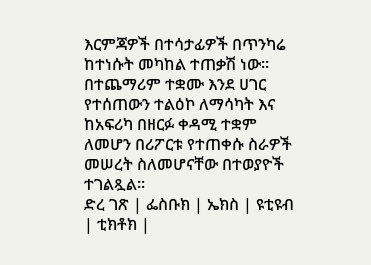እርምጃዎች በተሳታፊዎች በጥንካሬ ከተነሱት መካከል ተጠቃሽ ነው። በተጨማሪም ተቋሙ እንደ ሀገር የተሰጠውን ተልዕኮ ለማሳካት እና ከአፍሪካ በዘርፉ ቀዳሚ ተቋም ለመሆን በሪፖርቱ የተጠቀሱ ስራዎች መሠረት ስለመሆናቸው በተወያዮች ተገልጿል፡፡
ድረ ገጽ | ፌስቡክ | ኤክስ | ዩቲዩብ | ቲክቶክ |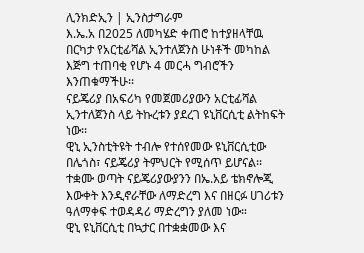ሊንክድኢን | ኢንስታግራም
እ.ኤ.አ በ2025 ለመካሄድ ቀጠሮ ከተያዘላቸዉ በርካታ የአርቲፊሻል ኢንተለጀንስ ሁነቶች መካከል እጅግ ተጠባቂ የሆኑ 4 መርሓ ግብሮችን እንጠቁማችሁ፡፡
ናይጄሪያ በአፍሪካ የመጀመሪያውን አርቲፊሻል ኢንተለጀንስ ላይ ትኩረቱን ያደረገ ዩኒቨርሲቲ ልትከፍት ነው፡፡
ዊኒ ኢንስቲትዩት ተብሎ የተሰየመው ዩኒቨርሲቲው በሌጎስ፣ ናይጄሪያ ትምህርት የሚሰጥ ይሆናል፡፡ ተቋሙ ወጣት ናይጄሪያውያንን በኤ.አይ ቴክኖሎጂ እውቀት እንዲኖራቸው ለማድረግ እና በዘርፉ ሀገሪቱን ዓለማቀፍ ተወዳዳሪ ማድረግን ያለመ ነው።
ዊኒ ዩኒቨርሲቲ በኳታር በተቋቋመው እና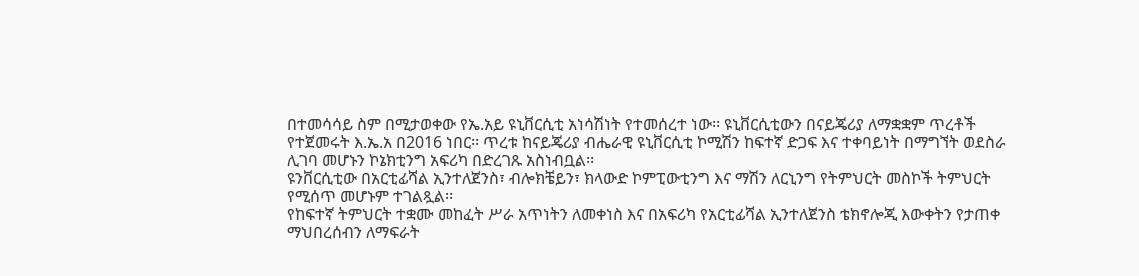በተመሳሳይ ስም በሚታወቀው የኤ.አይ ዩኒቨርሲቲ አነሳሽነት የተመሰረተ ነው፡፡ ዩኒቨርሲቲውን በናይጄሪያ ለማቋቋም ጥረቶች የተጀመሩት እ.ኤ.አ በ2016 ነበር፡፡ ጥረቱ ከናይጄሪያ ብሔራዊ ዩኒቨርሲቲ ኮሚሽን ከፍተኛ ድጋፍ እና ተቀባይነት በማግኘት ወደስራ ሊገባ መሆኑን ኮኔክቲንግ አፍሪካ በድረገጹ አስነብቧል፡፡
ዩንቨርሲቲው በአርቲፊሻል ኢንተለጀንስ፣ ብሎክቼይን፣ ክላውድ ኮምፒውቲንግ እና ማሽን ለርኒንግ የትምህርት መስኮች ትምህርት የሚሰጥ መሆኑም ተገልጿል፡፡
የከፍተኛ ትምህርት ተቋሙ መከፈት ሥራ አጥነትን ለመቀነስ እና በአፍሪካ የአርቲፊሻል ኢንተለጀንስ ቴክኖሎጂ እውቀትን የታጠቀ ማህበረሰብን ለማፍራት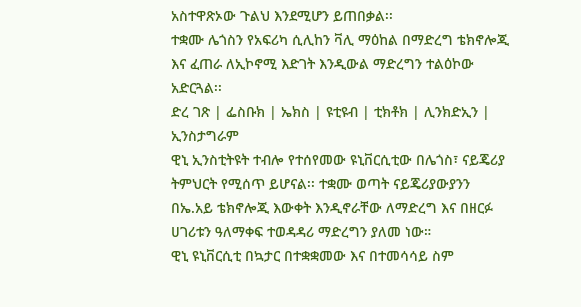አስተዋጽኦው ጉልህ እንደሚሆን ይጠበቃል፡፡
ተቋሙ ሌጎስን የአፍሪካ ሲሊከን ቫሊ ማዕከል በማድረግ ቴክኖሎጂ እና ፈጠራ ለኢኮኖሚ እድገት እንዲውል ማድረግን ተልዕኮው አድርጓል፡፡
ድረ ገጽ | ፌስቡክ | ኤክስ | ዩቲዩብ | ቲክቶክ | ሊንክድኢን | ኢንስታግራም
ዊኒ ኢንስቲትዩት ተብሎ የተሰየመው ዩኒቨርሲቲው በሌጎስ፣ ናይጄሪያ ትምህርት የሚሰጥ ይሆናል፡፡ ተቋሙ ወጣት ናይጄሪያውያንን በኤ.አይ ቴክኖሎጂ እውቀት እንዲኖራቸው ለማድረግ እና በዘርፉ ሀገሪቱን ዓለማቀፍ ተወዳዳሪ ማድረግን ያለመ ነው።
ዊኒ ዩኒቨርሲቲ በኳታር በተቋቋመው እና በተመሳሳይ ስም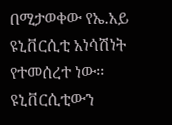በሚታወቀው የኤ.አይ ዩኒቨርሲቲ አነሳሽነት የተመሰረተ ነው፡፡ ዩኒቨርሲቲውን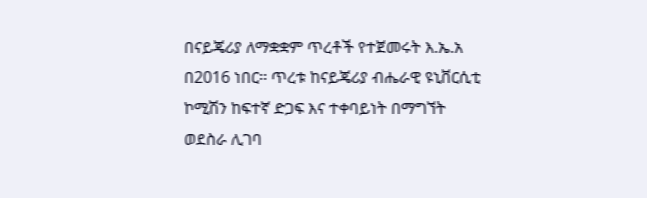በናይጄሪያ ለማቋቋም ጥረቶች የተጀመሩት እ.ኤ.አ በ2016 ነበር፡፡ ጥረቱ ከናይጄሪያ ብሔራዊ ዩኒቨርሲቲ ኮሚሽን ከፍተኛ ድጋፍ እና ተቀባይነት በማግኘት ወደስራ ሊገባ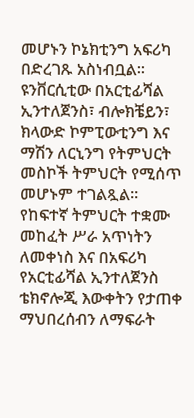መሆኑን ኮኔክቲንግ አፍሪካ በድረገጹ አስነብቧል፡፡
ዩንቨርሲቲው በአርቲፊሻል ኢንተለጀንስ፣ ብሎክቼይን፣ ክላውድ ኮምፒውቲንግ እና ማሽን ለርኒንግ የትምህርት መስኮች ትምህርት የሚሰጥ መሆኑም ተገልጿል፡፡
የከፍተኛ ትምህርት ተቋሙ መከፈት ሥራ አጥነትን ለመቀነስ እና በአፍሪካ የአርቲፊሻል ኢንተለጀንስ ቴክኖሎጂ እውቀትን የታጠቀ ማህበረሰብን ለማፍራት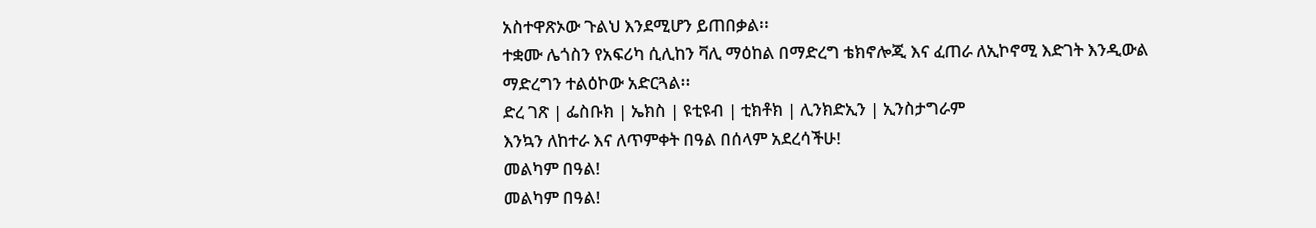አስተዋጽኦው ጉልህ እንደሚሆን ይጠበቃል፡፡
ተቋሙ ሌጎስን የአፍሪካ ሲሊከን ቫሊ ማዕከል በማድረግ ቴክኖሎጂ እና ፈጠራ ለኢኮኖሚ እድገት እንዲውል ማድረግን ተልዕኮው አድርጓል፡፡
ድረ ገጽ | ፌስቡክ | ኤክስ | ዩቲዩብ | ቲክቶክ | ሊንክድኢን | ኢንስታግራም
እንኳን ለከተራ እና ለጥምቀት በዓል በሰላም አደረሳችሁ!
መልካም በዓል!
መልካም በዓል!